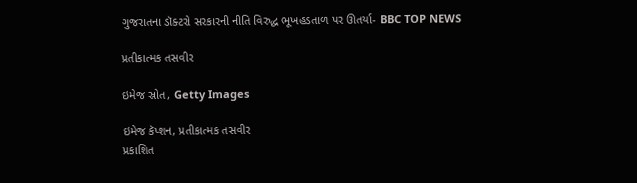ગુજરાતના ડૉક્ટરો સરકારની નીતિ વિરુદ્ધ ભૂખહડતાળ પર ઊતર્યા- BBC TOP NEWS

પ્રતીકાત્મક તસવીર

ઇમેજ સ્રોત, Getty Images

ઇમેજ કૅપ્શન, પ્રતીકાત્મક તસવીર
પ્રકાશિત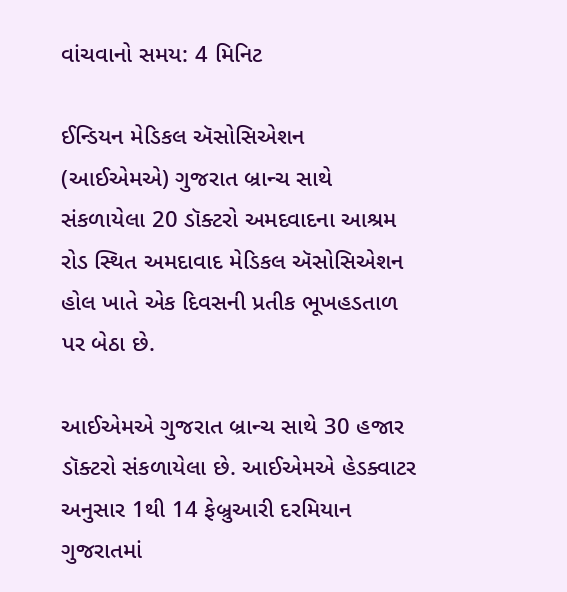વાંચવાનો સમય: 4 મિનિટ

ઈન્ડિયન મેડિકલ ઍસોસિએશન (આઈએમએ) ગુજરાત બ્રાન્ચ સાથે સંકળાયેલા 20 ડૉક્ટરો અમદવાદના આશ્રમ રોડ સ્થિત અમદાવાદ મેડિકલ ઍસોસિએશન હોલ ખાતે એક દિવસની પ્રતીક ભૂખહડતાળ પર બેઠા છે.

આઈએમએ ગુજરાત બ્રાન્ચ સાથે 30 હજાર ડૉક્ટરો સંકળાયેલા છે. આઈએમએ હેડક્વાટર અનુસાર 1થી 14 ફેબ્રુઆરી દરમિયાન ગુજરાતમાં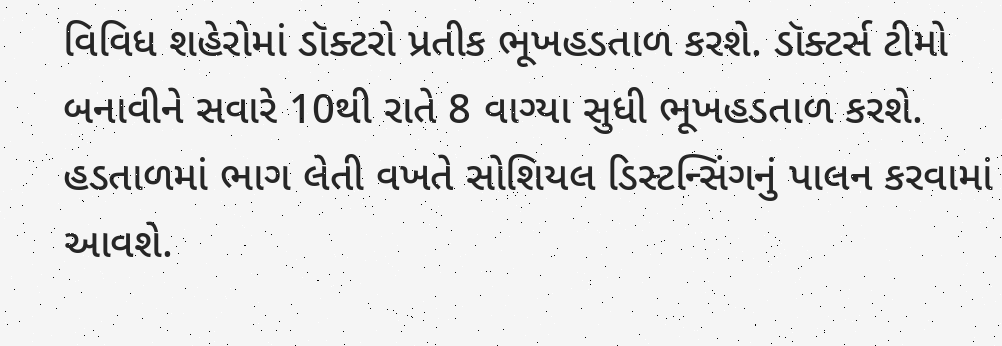વિવિધ શહેરોમાં ડૉક્ટરો પ્રતીક ભૂખહડતાળ કરશે. ડૉક્ટર્સ ટીમો બનાવીને સવારે 10થી રાતે 8 વાગ્યા સુધી ભૂખહડતાળ કરશે. હડતાળમાં ભાગ લેતી વખતે સોશિયલ ડિસ્ટન્સિંગનું પાલન કરવામાં આવશે.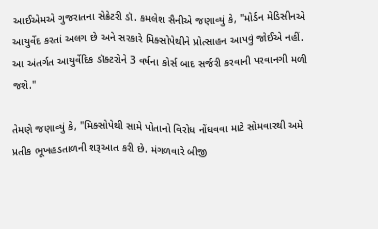આઈએમએ ગુજરાતના સેક્રેટરી ડૉ. કમલેશ સૈનીએ જણાવ્યું કે, "મોર્ડન મેડિસીનએ આયુર્વેદ કરતાં અલગ છે અને સરકારે મિક્સોપેથીને પ્રોત્સાહન આપવું જોઈએ નહીં. આ અંતર્ગત આયુર્વેદિક ડૉક્ટરોને 3 વર્ષના કોર્સ બાદ સર્જરી કરવાની પરવાનગી મળી જશે."

તેમણે જણાવ્યું કે, "મિક્સોપેથી સામે પોતાનો વિરોધ નોંધવવા માટે સોમવારથી અમે પ્રતીક ભૂખહડતાળની શરૂઆત કરી છે. મંગળવારે બીજી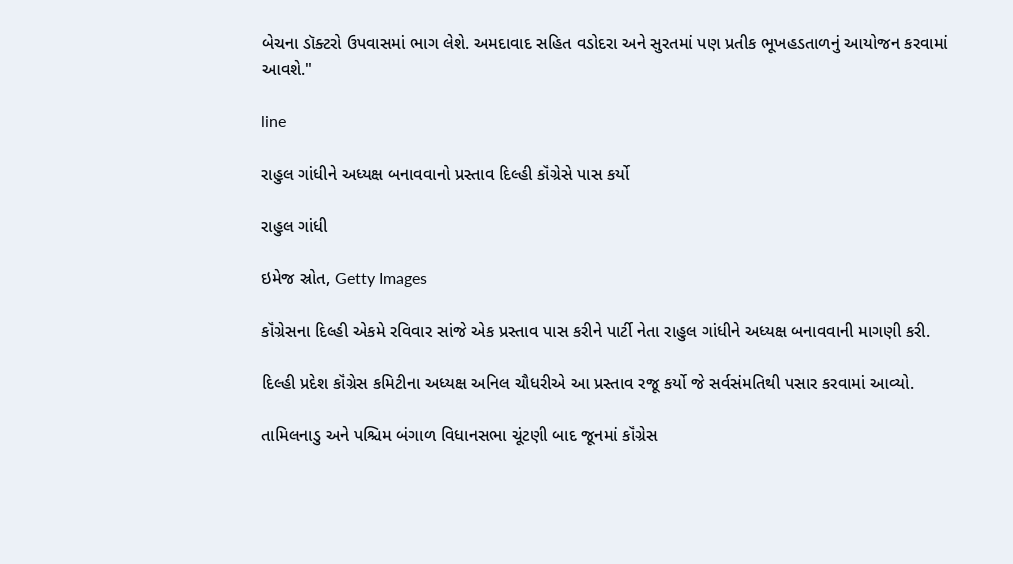બેચના ડૉક્ટરો ઉપવાસમાં ભાગ લેશે. અમદાવાદ સહિત વડોદરા અને સુરતમાં પણ પ્રતીક ભૂખહડતાળનું આયોજન કરવામાં આવશે."

line

રાહુલ ગાંધીને અધ્યક્ષ બનાવવાનો પ્રસ્તાવ દિલ્હી કૉંગ્રેસે પાસ કર્યો

રાહુલ ગાંધી

ઇમેજ સ્રોત, Getty Images

કૉંગ્રેસના દિલ્હી એકમે રવિવાર સાંજે એક પ્રસ્તાવ પાસ કરીને પાર્ટી નેતા રાહુલ ગાંધીને અધ્યક્ષ બનાવવાની માગણી કરી.

દિલ્હી પ્રદેશ કૉંગ્રેસ કમિટીના અધ્યક્ષ અનિલ ચૌધરીએ આ પ્રસ્તાવ રજૂ કર્યો જે સર્વસંમતિથી પસાર કરવામાં આવ્યો.

તામિલનાડુ અને પશ્ચિમ બંગાળ વિધાનસભા ચૂંટણી બાદ જૂનમાં કૉંગ્રેસ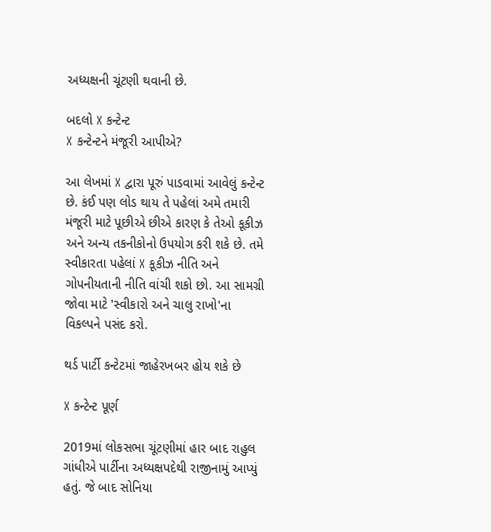અધ્યક્ષની ચૂંટણી થવાની છે.

બદલો X કન્ટેન્ટ
X કન્ટેન્ટને મંજૂરી આપીએ?

આ લેખમાં X દ્વારા પૂરું પાડવામાં આવેલું કન્ટેન્ટ છે. કંઈ પણ લોડ થાય તે પહેલાં અમે તમારી મંજૂરી માટે પૂછીએ છીએ કારણ કે તેઓ કૂકીઝ અને અન્ય તકનીકોનો ઉપયોગ કરી શકે છે. તમે સ્વીકારતા પહેલાં X કૂકીઝ નીતિ અને ગોપનીયતાની નીતિ વાંચી શકો છો. આ સામગ્રી જોવા માટે 'સ્વીકારો અને ચાલુ રાખો'ના વિકલ્પને પસંદ કરો.

થર્ડ પાર્ટી કન્ટેટમાં જાહેરખબર હોય શકે છે

X કન્ટેન્ટ પૂર્ણ

2019માં લોકસભા ચૂંટણીમાં હાર બાદ રાહુલ ગાંધીએ પાર્ટીના અધ્યક્ષપદેથી રાજીનામું આપ્યું હતું. જે બાદ સોનિયા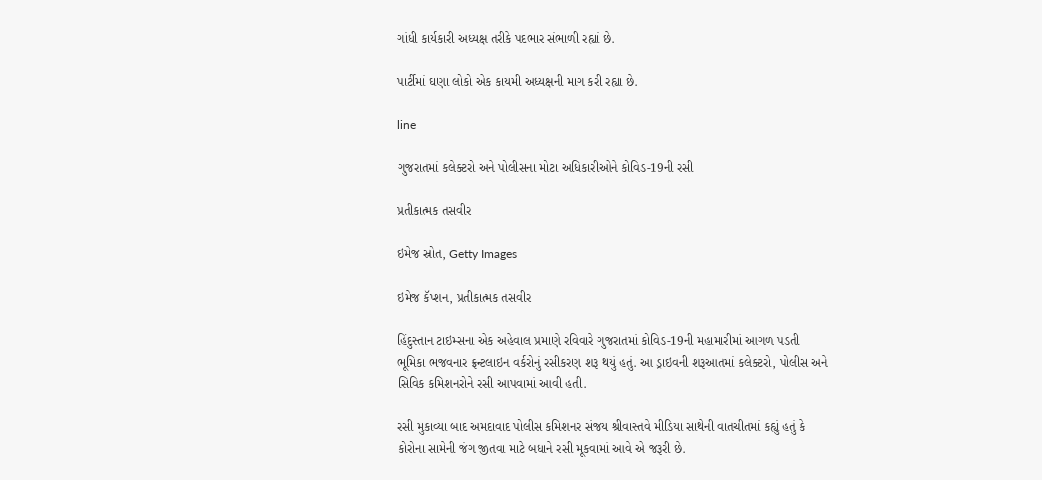ગાંધી કાર્યકારી અધ્યક્ષ તરીકે પદભાર સંભાળી રહ્યાં છે.

પાર્ટીમાં ઘણા લોકો એક કાયમી અધ્યક્ષની માગ કરી રહ્યા છે.

line

ગુજરાતમાં કલેક્ટરો અને પોલીસના મોટા અધિકારીઓને કોવિડ-19ની રસી

પ્રતીકાત્મક તસવીર

ઇમેજ સ્રોત, Getty Images

ઇમેજ કૅપ્શન, પ્રતીકાત્મક તસવીર

હિંદુસ્તાન ટાઇમ્સના એક અહેવાલ પ્રમાણે રવિવારે ગુજરાતમાં કોવિડ-19ની મહામારીમાં આગળ પડતી ભૂમિકા ભજવનાર ફ્રન્ટલાઇન વર્કરોનું રસીકરણ શરૂ થયું હતું. આ ડ્રાઇવની શરૂઆતમાં કલેક્ટરો, પોલીસ અને સિવિક કમિશનરોને રસી આપવામાં આવી હતી.

રસી મુકાવ્યા બાદ અમદાવાદ પોલીસ કમિશનર સંજય શ્રીવાસ્તવે મીડિયા સાથેની વાતચીતમાં કહ્યું હતું કે કોરોના સામેની જંગ જીતવા માટે બધાને રસી મૂકવામાં આવે એ જરૂરી છે.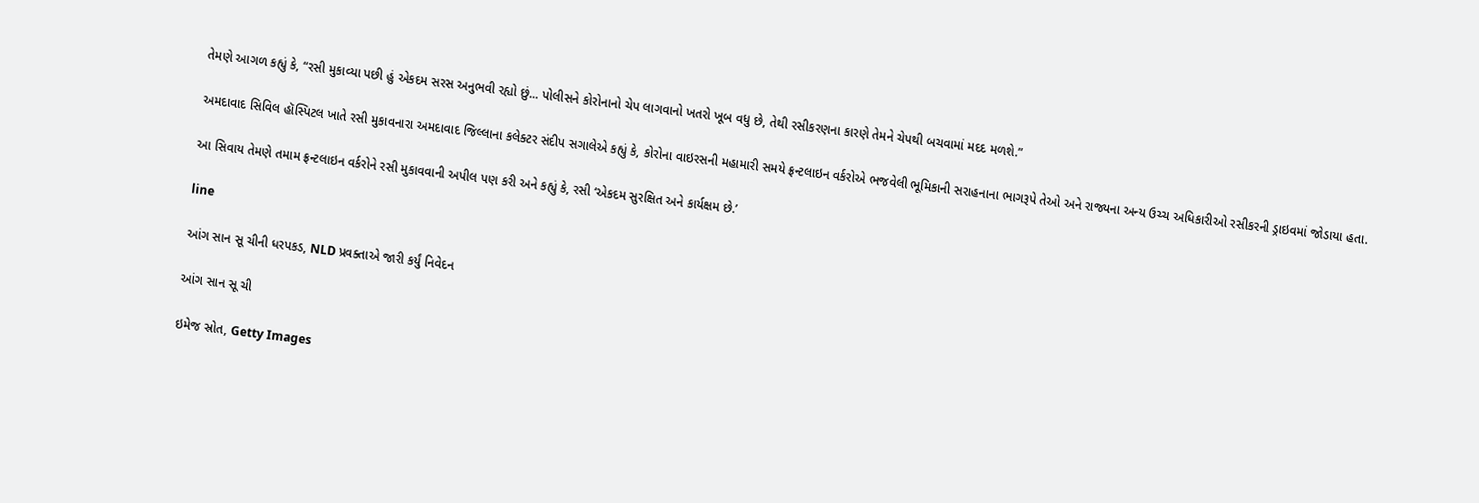તેમણે આગળ કહ્યું કે, “રસી મુકાવ્યા પછી હું એકદમ સરસ અનુભવી રહ્યો છું... પોલીસને કોરોનાનો ચેપ લાગવાનો ખતરો ખૂબ વધુ છે, તેથી રસીકરણના કારણે તેમને ચેપથી બચવામાં મદદ મળશે.”

અમદાવાદ સિવિલ હૉસ્પિટલ ખાતે રસી મુકાવનારા અમદાવાદ જિલ્લાના કલેક્ટર સંદીપ સગાલેએ કહ્યું કે, કોરોના વાઇરસની મહામારી સમયે ફ્રન્ટલાઇન વર્કરોએ ભજવેલી ભૂમિકાની સરાહનાના ભાગરૂપે તેઓ અને રાજ્યના અન્ય ઉચ્ચ અધિકારીઓ રસીકરની ડ્રાઇવમાં જોડાયા હતા.

આ સિવાય તેમણે તમામ ફ્રન્ટલાઇન વર્કરોને રસી મુકાવવાની અપીલ પણ કરી અને કહ્યું કે, રસી ‘એકદમ સુરક્ષિત અને કાર્યક્ષમ છે.’

line

આંગ સાન સૂ ચીની ધરપકડ, NLD પ્રવક્તાએ જારી કર્યું નિવેદન

આંગ સાન સૂ ચી

ઇમેજ સ્રોત, Getty Images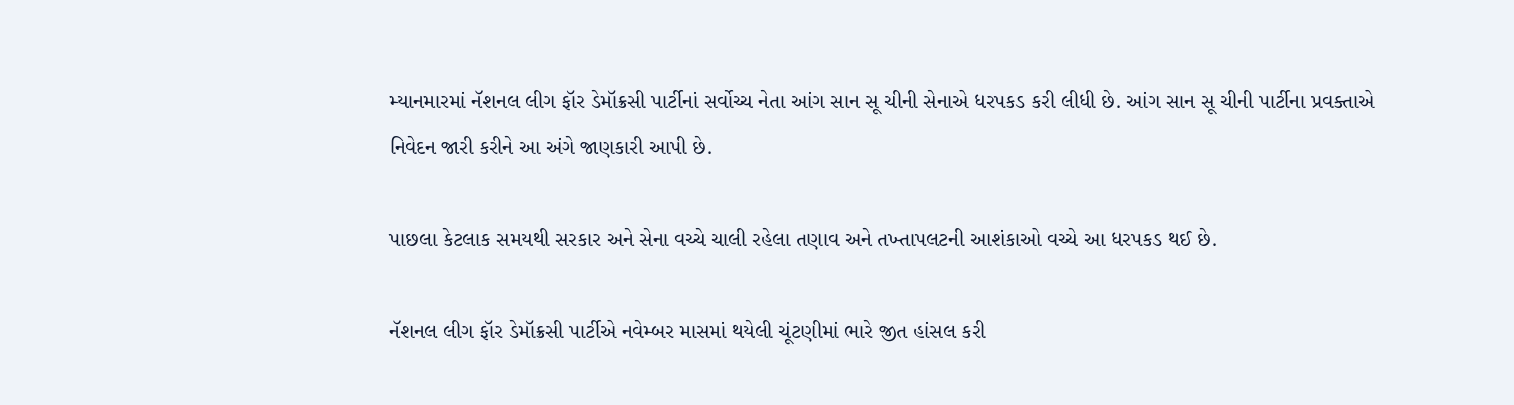મ્યાનમારમાં નૅશનલ લીગ ફૉર ડેમૉક્રસી પાર્ટીનાં સર્વોચ્ચ નેતા આંગ સાન સૂ ચીની સેનાએ ધરપકડ કરી લીધી છે. આંગ સાન સૂ ચીની પાર્ટીના પ્રવક્તાએ નિવેદન જારી કરીને આ અંગે જાણકારી આપી છે.

પાછલા કેટલાક સમયથી સરકાર અને સેના વચ્ચે ચાલી રહેલા તણાવ અને તખ્તાપલટની આશંકાઓ વચ્ચે આ ધરપકડ થઈ છે.

નૅશનલ લીગ ફૉર ડેમૉક્રસી પાર્ટીએ નવેમ્બર માસમાં થયેલી ચૂંટણીમાં ભારે જીત હાંસલ કરી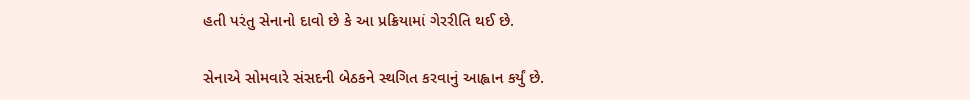હતી પરંતુ સેનાનો દાવો છે કે આ પ્રક્રિયામાં ગેરરીતિ થઈ છે.

સેનાએ સોમવારે સંસદની બેઠકને સ્થગિત કરવાનું આહ્વાન કર્યું છે.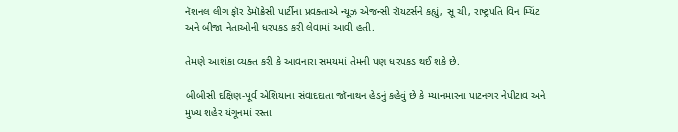નૅશનલ લીગ ફૉર ડેમૉક્રેસી પાર્ટીના પ્રવક્તાએ ન્યૂઝ એજન્સી રૉયટર્સને કહ્યું, સૂ ચી, રાષ્ટ્રપતિ વિન મ્યિંટ અને બીજા નેતાઓની ધરપકડ કરી લેવામાં આવી હતી.

તેમણે આશંકા વ્યક્ત કરી કે આવનારા સમયમાં તેમની પણ ધરપકડ થઈ શકે છે.

બીબીસી દક્ષિણ-પૂર્વ એશિયાના સંવાદદાતા જૉનાથન હેડનું કહેવું છે કે મ્યાનમારના પાટનગર નેપીટાવ અને મુખ્ય શહેર યંગૂનમાં રસ્તા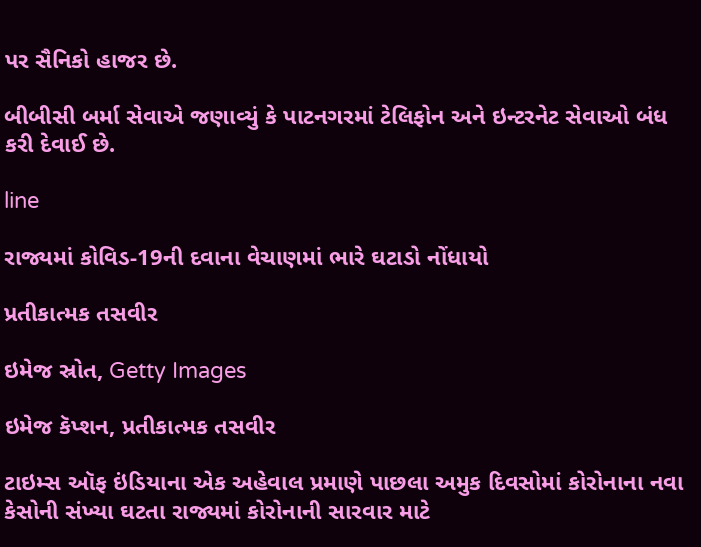પર સૈનિકો હાજર છે.

બીબીસી બર્મા સેવાએ જણાવ્યું કે પાટનગરમાં ટેલિફોન અને ઇન્ટરનેટ સેવાઓ બંધ કરી દેવાઈ છે.

line

રાજ્યમાં કોવિડ-19ની દવાના વેચાણમાં ભારે ઘટાડો નોંધાયો

પ્રતીકાત્મક તસવીર

ઇમેજ સ્રોત, Getty Images

ઇમેજ કૅપ્શન, પ્રતીકાત્મક તસવીર

ટાઇમ્સ ઑફ ઇંડિયાના એક અહેવાલ પ્રમાણે પાછલા અમુક દિવસોમાં કોરોનાના નવા કેસોની સંખ્યા ઘટતા રાજ્યમાં કોરોનાની સારવાર માટે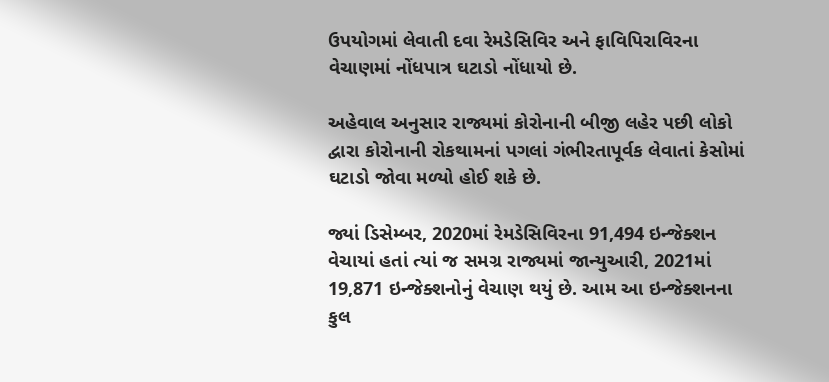ઉપયોગમાં લેવાતી દવા રેમડેસિવિર અને ફાવિપિરાવિરના વેચાણમાં નોંધપાત્ર ઘટાડો નોંધાયો છે.

અહેવાલ અનુસાર રાજ્યમાં કોરોનાની બીજી લહેર પછી લોકો દ્વારા કોરોનાની રોકથામનાં પગલાં ગંભીરતાપૂર્વક લેવાતાં કેસોમાં ઘટાડો જોવા મળ્યો હોઈ શકે છે.

જ્યાં ડિસેમ્બર, 2020માં રેમડેસિવિરના 91,494 ઇન્જેક્શન વેચાયાં હતાં ત્યાં જ સમગ્ર રાજ્યમાં જાન્યુઆરી, 2021માં 19,871 ઇન્જેક્શનોનું વેચાણ થયું છે. આમ આ ઇન્જેક્શનના કુલ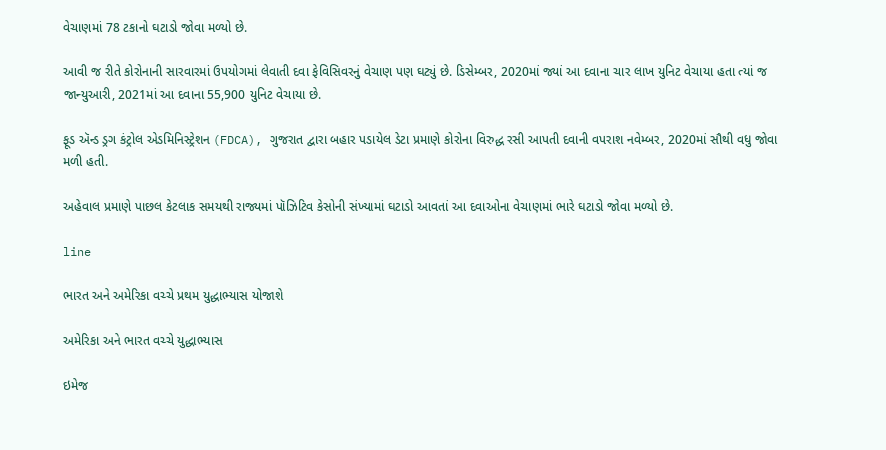વેચાણમાં 78 ટકાનો ઘટાડો જોવા મળ્યો છે.

આવી જ રીતે કોરોનાની સારવારમાં ઉપયોગમાં લેવાતી દવા ફેવિસિવરનું વેચાણ પણ ઘટ્યું છે. ડિસેમ્બર, 2020માં જ્યાં આ દવાના ચાર લાખ યુનિટ વેચાયા હતા ત્યાં જ જાન્યુઆરી, 2021માં આ દવાના 55,900 યુનિટ વેચાયા છે.

ફૂડ ઍન્ડ ડ્રગ કંટ્રોલ એડમિનિસ્ટ્રેશન (FDCA), ગુજરાત દ્વારા બહાર પડાયેલ ડેટા પ્રમાણે કોરોના વિરુદ્ધ રસી આપતી દવાની વપરાશ નવેમ્બર, 2020માં સૌથી વધુ જોવા મળી હતી.

અહેવાલ પ્રમાણે પાછલ કેટલાક સમયથી રાજ્યમાં પૉઝિટિવ કેસોની સંખ્યામાં ઘટાડો આવતાં આ દવાઓના વેચાણમાં ભારે ઘટાડો જોવા મળ્યો છે.

line

ભારત અને અમેરિકા વચ્ચે પ્રથમ યુદ્ધાભ્યાસ યોજાશે

અમેરિકા અને ભારત વચ્ચે યુદ્ધાભ્યાસ

ઇમેજ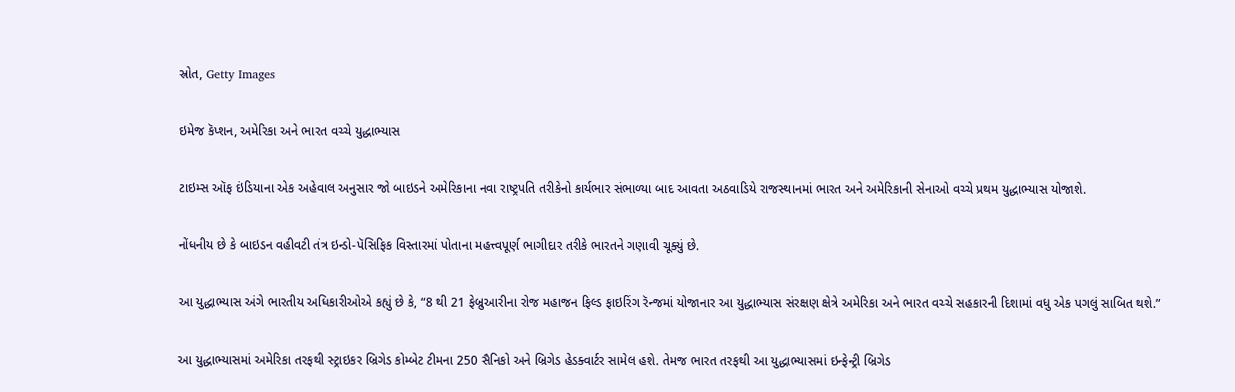સ્રોત, Getty Images

ઇમેજ કૅપ્શન, અમેરિકા અને ભારત વચ્ચે યુદ્ધાભ્યાસ

ટાઇમ્સ ઑફ ઇંડિયાના એક અહેવાલ અનુસાર જો બાઇડને અમેરિકાના નવા રાષ્ટ્રપતિ તરીકેનો કાર્યભાર સંભાળ્યા બાદ આવતા અઠવાડિયે રાજસ્થાનમાં ભારત અને અમેરિકાની સેનાઓ વચ્ચે પ્રથમ યુદ્ધાભ્યાસ યોજાશે.

નોંધનીય છે કે બાઇડન વહીવટી તંત્ર ઇન્ડો-પૅસિફિક વિસ્તારમાં પોતાના મહત્ત્વપૂર્ણ ભાગીદાર તરીકે ભારતને ગણાવી ચૂક્યું છે.

આ યુદ્ધાભ્યાસ અંગે ભારતીય અધિકારીઓએ કહ્યું છે કે, “8 થી 21 ફેબ્રુઆરીના રોજ મહાજન ફિલ્ડ ફાઇરિંગ રૅન્જમાં યોજાનાર આ યુદ્ધાભ્યાસ સંરક્ષણ ક્ષેત્રે અમેરિકા અને ભારત વચ્ચે સહકારની દિશામાં વધુ એક પગલું સાબિત થશે.”

આ યુદ્ધાભ્યાસમાં અમેરિકા તરફથી સ્ટ્રાઇકર બ્રિગેડ કોમ્બેટ ટીમના 250 સૈનિકો અને બ્રિગેડ હેડક્વાર્ટર સામેલ હશે. તેમજ ભારત તરફથી આ યુદ્ધાભ્યાસમાં ઇન્ફેન્ટ્રી બ્રિગેડ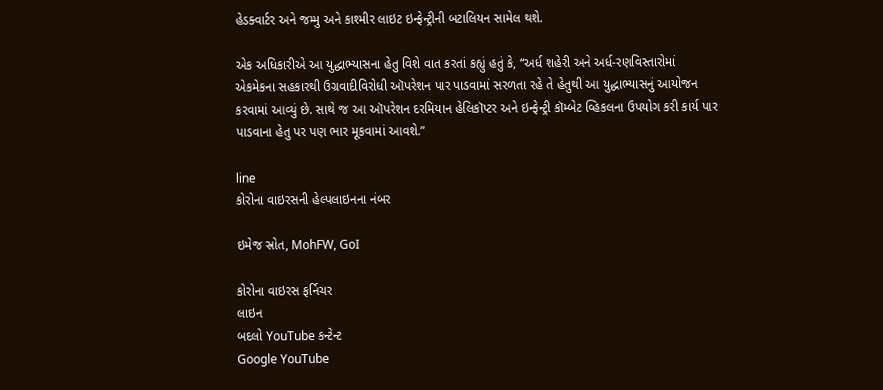હેડક્વાર્ટર અને જમ્મુ અને કાશ્મીર લાઇટ ઇન્ફેન્ટ્રીની બટાલિયન સામેલ થશે.

એક અધિકારીએ આ યુદ્ધાભ્યાસના હેતુ વિશે વાત કરતાં કહ્યું હતું કે, “અર્ધ શહેરી અને અર્ધ-રણવિસ્તારોમાં એકમેકના સહકારથી ઉગ્રવાદીવિરોધી ઑપરેશન પાર પાડવામાં સરળતા રહે તે હેતુથી આ યુદ્ધાભ્યાસનું આયોજન કરવામાં આવ્યું છે. સાથે જ આ ઑપરેશન દરમિયાન હેલિકૉપ્ટર અને ઇન્ફેન્ટ્રી કૉમ્બેટ વ્હિકલના ઉપયોગ કરી કાર્ય પાર પાડવાના હેતુ પર પણ ભાર મૂકવામાં આવશે.”

line
કોરોના વાઇરસની હેલ્પલાઇનના નંબર

ઇમેજ સ્રોત, MohFW, GoI

કોરોના વાઇરસ ફર્નિચર
લાઇન
બદલો YouTube કન્ટેન્ટ
Google YouTube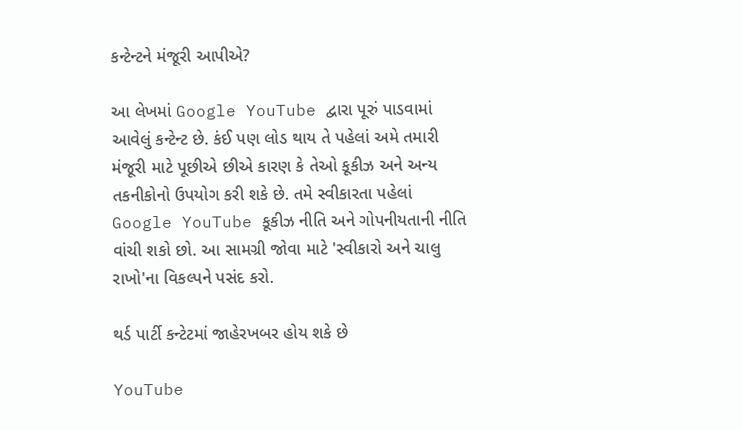કન્ટેન્ટને મંજૂરી આપીએ?

આ લેખમાં Google YouTube દ્વારા પૂરું પાડવામાં આવેલું કન્ટેન્ટ છે. કંઈ પણ લોડ થાય તે પહેલાં અમે તમારી મંજૂરી માટે પૂછીએ છીએ કારણ કે તેઓ કૂકીઝ અને અન્ય તકનીકોનો ઉપયોગ કરી શકે છે. તમે સ્વીકારતા પહેલાં Google YouTube કૂકીઝ નીતિ અને ગોપનીયતાની નીતિ વાંચી શકો છો. આ સામગ્રી જોવા માટે 'સ્વીકારો અને ચાલુ રાખો'ના વિકલ્પને પસંદ કરો.

થર્ડ પાર્ટી કન્ટેટમાં જાહેરખબર હોય શકે છે

YouTube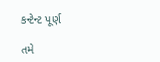કન્ટેન્ટ પૂર્ણ

તમે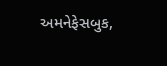અમનેફેસબુક,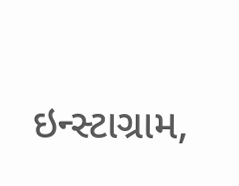ઇન્સ્ટાગ્રામ,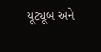યૂટ્યૂબ અને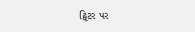ટ્વિટર પર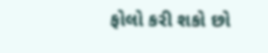ફોલો કરી શકો છો